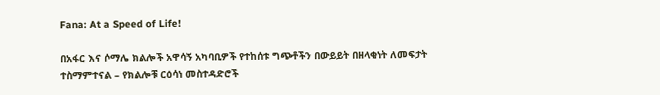Fana: At a Speed of Life!

በአፋር እና ሶማሌ ክልሎች አዋሳኝ አካባቢዎች የተከሰቱ ግጭቶችን በውይይት በዘላቂነት ለመፍታት ተስማምተናል – የክልሎቹ ርዕሳነ መስተዳድሮች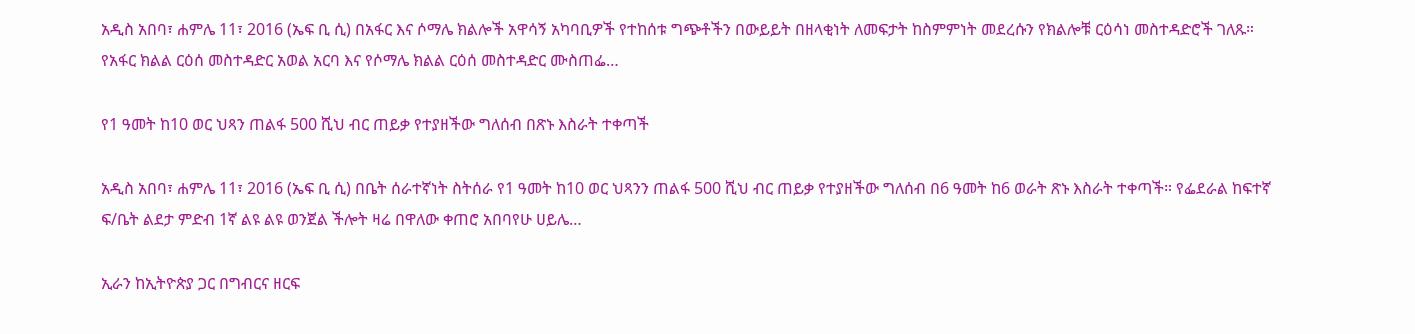አዲስ አበባ፣ ሐምሌ 11፣ 2016 (ኤፍ ቢ ሲ) በአፋር እና ሶማሌ ክልሎች አዋሳኝ አካባቢዎች የተከሰቱ ግጭቶችን በውይይት በዘላቂነት ለመፍታት ከስምምነት መደረሱን የክልሎቹ ርዕሳነ መስተዳድሮች ገለጹ። የአፋር ክልል ርዕሰ መስተዳድር አወል አርባ እና የሶማሌ ክልል ርዕሰ መስተዳድር ሙስጠፌ…

የ1 ዓመት ከ10 ወር ህጻን ጠልፋ 500 ሺህ ብር ጠይቃ የተያዘችው ግለሰብ በጽኑ እስራት ተቀጣች

አዲስ አበባ፣ ሐምሌ 11፣ 2016 (ኤፍ ቢ ሲ) በቤት ሰራተኛነት ስትሰራ የ1 ዓመት ከ10 ወር ህጻንን ጠልፋ 500 ሺህ ብር ጠይቃ የተያዘችው ግለሰብ በ6 ዓመት ከ6 ወራት ጽኑ እስራት ተቀጣች። የፌደራል ከፍተኛ ፍ/ቤት ልደታ ምድብ 1ኛ ልዩ ልዩ ወንጀል ችሎት ዛሬ በዋለው ቀጠሮ አበባየሁ ሀይሌ…

ኢራን ከኢትዮጵያ ጋር በግብርና ዘርፍ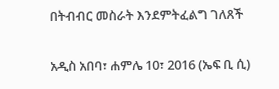በትብብር መስራት እንደምትፈልግ ገለጸች

አዲስ አበባ፣ ሐምሌ 10፣ 2016 (ኤፍ ቢ ሲ)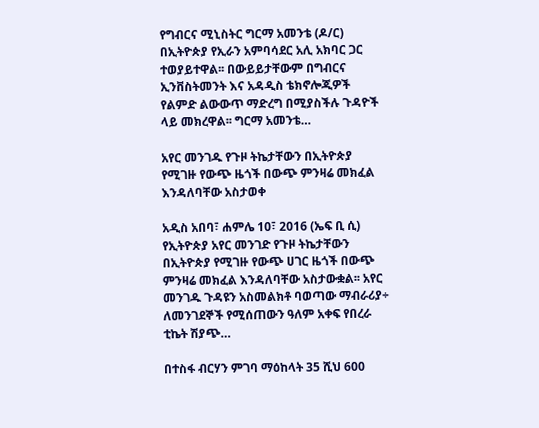የግብርና ሚኒስትር ግርማ አመንቴ (ዶ/ር) በኢትዮጵያ የኢራን አምባሳደር አሊ አክባር ጋር ተወያይተዋል፡፡ በውይይታቸውም በግብርና ኢንቨስትመንት እና አዳዲስ ቴክኖሎጂዎች የልምድ ልውውጥ ማድረግ በሚያስችሉ ጉዳዮች ላይ መክረዋል፡፡ ግርማ አመንቴ…

አየር መንገዱ የጉዞ ትኬታቸውን በኢትዮጵያ የሚገዙ የውጭ ዜጎች በውጭ ምንዛሬ መክፈል እንዳለባቸው አስታወቀ

አዲስ አበባ፣ ሐምሌ 10፣ 2016 (ኤፍ ቢ ሲ) የኢትዮጵያ አየር መንገድ የጉዞ ትኬታቸውን በኢትዮጵያ የሚገዙ የውጭ ሀገር ዜጎች በውጭ ምንዛሬ መክፈል እንዳለባቸው አስታውቋል፡፡ አየር መንገዱ ጉዳዩን አስመልክቶ ባወጣው ማብራሪያ÷ ለመንገደኞች የሚሰጠውን ዓለም አቀፍ የበረራ ቲኬት ሽያጭ…

በተስፋ ብርሃን ምገባ ማዕከላት 35 ሺህ 600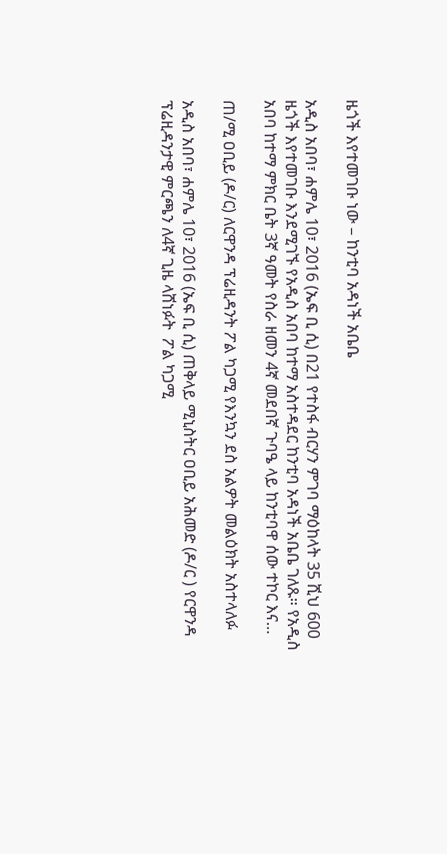ዜጎች እየተመገቡ ነው – ከንቲባ አዳነች አቤቤ

አዲስ አበባ፣ ሐምሌ 10፣ 2016 (ኤፍ ቢ ሲ) በ21 የተስፋ ብርሃን ምገባ ማዕከላት 35 ሺህ 600 ዜጎች እየተመገቡ እንደሚገኙ የአዲስ አበባ ከተማ አስተዳደር ከንቲባ አዳነች አቤቤ ገለጹ። የአዲስ አበባ ከተማ ምክር ቤት 3ኛ ዓመት የስራ ዘመን 4ኛ መደበኛ ጉባዔ ላይ ከንቲባዋ ሰው ተኮር እና…

ጠ/ሚ ዐቢይ (ዶ/ር) ለርዋንዳ ፕሬዚዳንት ፖል ካጋሚ የእንኳን ደስ አልዎት መልዕክት አስተላለፉ

አዲስ አበባ፣ ሐምሌ 10፣ 2016 (ኤፍ ቢ ሲ) ጠቅላይ ሚኒስትር ዐቢይ አሕመድ (ዶ/ር ) የርዋንዳ ፕሬዚዳንታዊ ምርጫን ለ4ኛ ጊዜ ላሸነፉት  ፖል ካጋሚ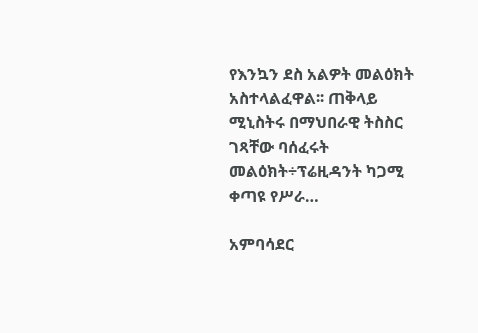የእንኳን ደስ አልዎት መልዕክት አስተላልፈዋል፡፡ ጠቅላይ ሚኒስትሩ በማህበራዊ ትስስር ገጻቸው ባሰፈሩት መልዕክት÷ፕሬዚዳንት ካጋሚ ቀጣዩ የሥራ…

አምባሳደር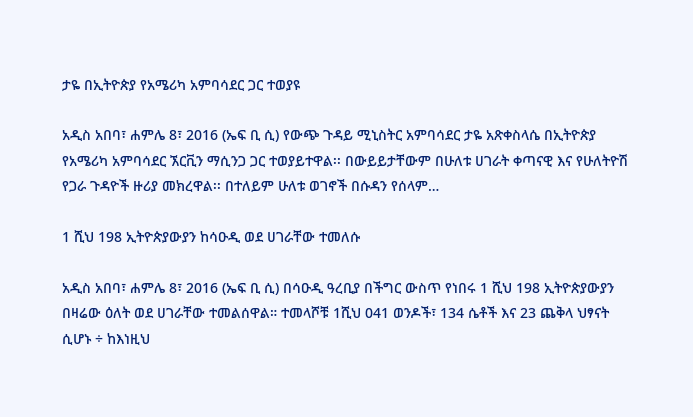ታዬ በኢትዮጵያ የአሜሪካ አምባሳደር ጋር ተወያዩ

አዲስ አበባ፣ ሐምሌ 8፣ 2016 (ኤፍ ቢ ሲ) የውጭ ጉዳይ ሚኒስትር አምባሳደር ታዬ አጽቀስላሴ በኢትዮጵያ የአሜሪካ አምባሳደር ኧርቪን ማሲንጋ ጋር ተወያይተዋል፡፡ በውይይታቸውም በሁለቱ ሀገራት ቀጣናዊ እና የሁለትዮሽ የጋራ ጉዳዮች ዙሪያ መክረዋል፡፡ በተለይም ሁለቱ ወገኖች በሱዳን የሰላም…

1 ሺህ 198 ኢትዮጵያውያን ከሳዑዲ ወደ ሀገራቸው ተመለሱ

አዲስ አበባ፣ ሐምሌ 8፣ 2016 (ኤፍ ቢ ሲ) በሳዑዲ ዓረቢያ በችግር ውስጥ የነበሩ 1 ሺህ 198 ኢትዮጵያውያን በዛሬው ዕለት ወደ ሀገራቸው ተመልሰዋል። ተመላሾቹ 1ሺህ 041 ወንዶች፣ 134 ሴቶች እና 23 ጨቅላ ህፃናት ሲሆኑ ÷ ከእነዚህ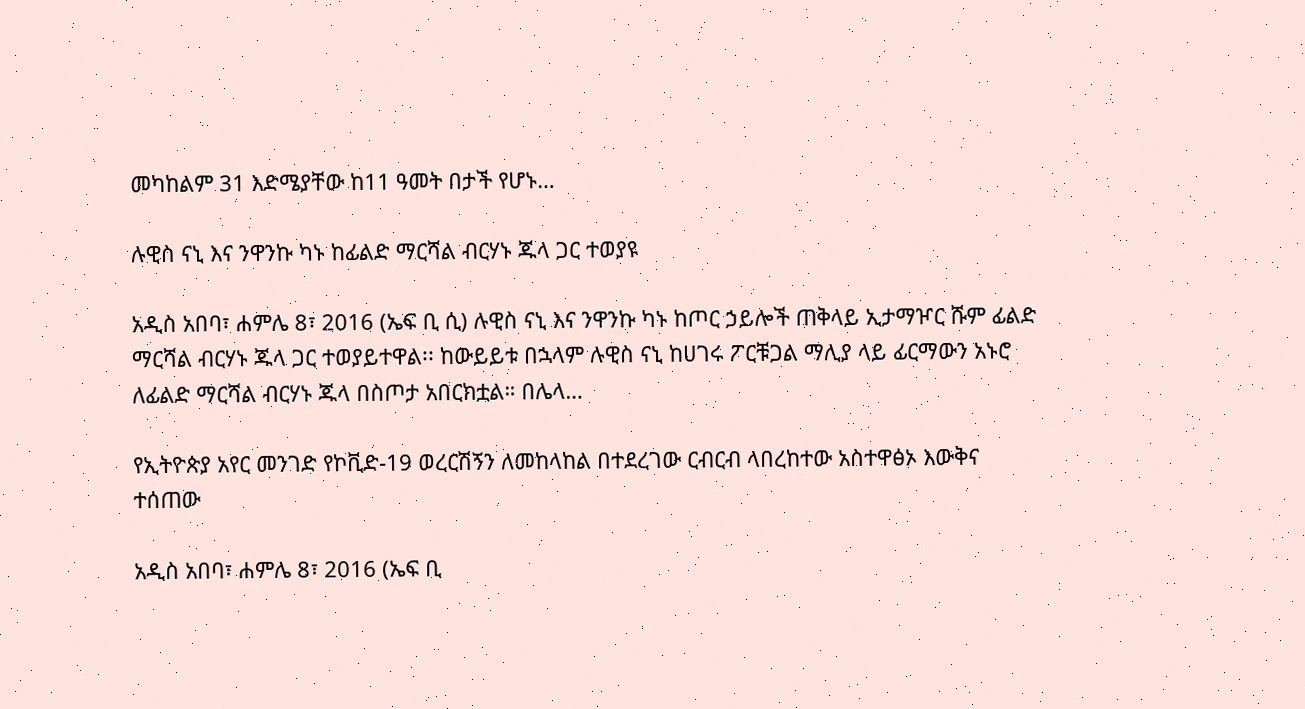መካከልም 31 እድሜያቸው ከ11 ዓመት በታች የሆኑ…

ሉዊስ ናኒ እና ንዋንኩ ካኑ ከፊልድ ማርሻል ብርሃኑ ጁላ ጋር ተወያዩ

አዲስ አበባ፣ ሐምሌ 8፣ 2016 (ኤፍ ቢ ሲ) ሉዊስ ናኒ እና ንዋንኩ ካኑ ከጦር ኃይሎች ጠቅላይ ኢታማዦር ሹም ፊልድ ማርሻል ብርሃኑ ጁላ ጋር ተወያይተዋል፡፡ ከውይይቱ በኋላም ሉዊስ ናኒ ከሀገሩ ፖርቹጋል ማሊያ ላይ ፊርማውን አኑሮ ለፊልድ ማርሻል ብርሃኑ ጁላ በስጦታ አበርክቷል። በሌላ…

የኢትዮጵያ አየር መንገድ የኮቪድ-19 ወረርሽኝን ለመከላከል በተደረገው ርብርብ ላበረከተው አስተዋፅኦ እውቅና ተሰጠው

አዲስ አበባ፣ ሐምሌ 8፣ 2016 (ኤፍ ቢ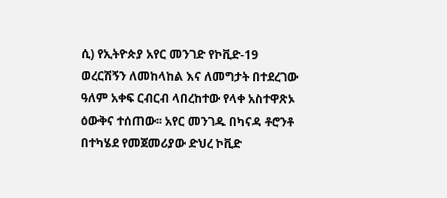ሲ) የኢትዮጵያ አየር መንገድ የኮቪድ-19 ወረርሽኝን ለመከላከል እና ለመግታት በተደረገው ዓለም አቀፍ ርብርብ ላበረከተው የላቀ አስተዋጽኦ ዕውቅና ተሰጠው፡፡ አየር መንገዱ በካናዳ ቶሮንቶ በተካሄደ የመጀመሪያው ድህረ ኮቪድ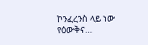ኮንፈረንስ ላይ ነው የዕውቅና…